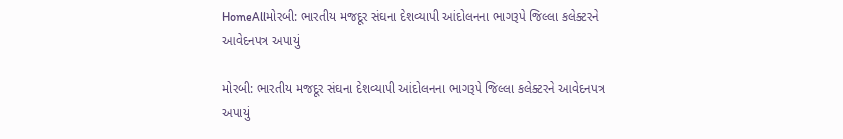HomeAllમોરબી: ભારતીય મજદૂર સંઘના દેશવ્યાપી આંદોલનના ભાગરૂપે જિલ્લા કલેક્ટરને આવેદનપત્ર અપાયું

મોરબી: ભારતીય મજદૂર સંઘના દેશવ્યાપી આંદોલનના ભાગરૂપે જિલ્લા કલેક્ટરને આવેદનપત્ર અપાયું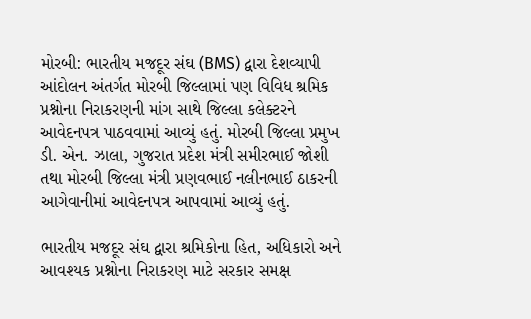મોરબી: ભારતીય મજદૂર સંઘ (BMS) દ્વારા દેશવ્યાપી આંદોલન અંતર્ગત મોરબી જિલ્લામાં પણ વિવિધ શ્રમિક પ્રશ્નોના નિરાકરણની માંગ સાથે જિલ્લા કલેક્ટરને આવેદનપત્ર પાઠવવામાં આવ્યું હતું. મોરબી જિલ્લા પ્રમુખ ડી. એન. ઝાલા, ગુજરાત પ્રદેશ મંત્રી સમીરભાઈ જોશી તથા મોરબી જિલ્લા મંત્રી પ્રણવભાઈ નલીનભાઈ ઠાકરની આગેવાનીમાં આવેદનપત્ર આપવામાં આવ્યું હતું.

ભારતીય મજદૂર સંઘ દ્વારા શ્રમિકોના હિત, અધિકારો અને આવશ્યક પ્રશ્નોના નિરાકરણ માટે સરકાર સમક્ષ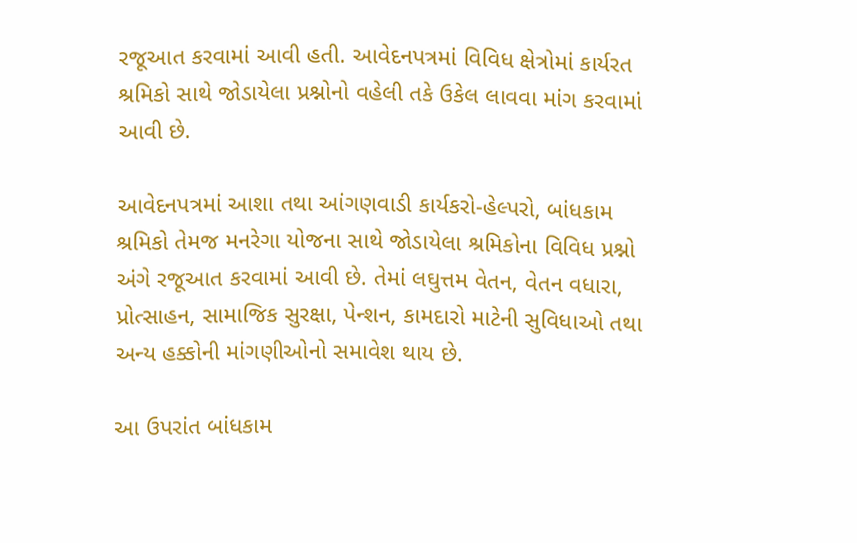રજૂઆત કરવામાં આવી હતી. આવેદનપત્રમાં વિવિધ ક્ષેત્રોમાં કાર્યરત શ્રમિકો સાથે જોડાયેલા પ્રશ્નોનો વહેલી તકે ઉકેલ લાવવા માંગ કરવામાં આવી છે.

આવેદનપત્રમાં આશા તથા આંગણવાડી કાર્યકરો-હેલ્પરો, બાંધકામ શ્રમિકો તેમજ મનરેગા યોજના સાથે જોડાયેલા શ્રમિકોના વિવિધ પ્રશ્નો અંગે રજૂઆત કરવામાં આવી છે. તેમાં લઘુત્તમ વેતન, વેતન વધારા, પ્રોત્સાહન, સામાજિક સુરક્ષા, પેન્શન, કામદારો માટેની સુવિધાઓ તથા અન્ય હક્કોની માંગણીઓનો સમાવેશ થાય છે.

આ ઉપરાંત બાંધકામ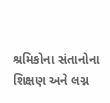શ્રમિકોના સંતાનોના શિક્ષણ અને લગ્ન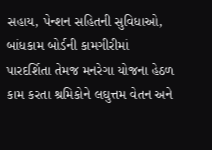સહાય, પેન્શન સહિતની સુવિધાઓ, બાંધકામ બોર્ડની કામગીરીમાં પારદર્શિતા તેમજ મનરેગા યોજના હેઠળ કામ કરતા શ્રમિકોને લઘુત્તમ વેતન અને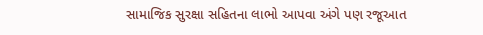સામાજિક સુરક્ષા સહિતના લાભો આપવા અંગે પણ રજૂઆત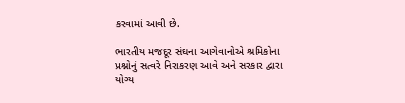કરવામાં આવી છે.

ભારતીય મજદૂર સંઘના આગેવાનોએ શ્રમિકોના પ્રશ્નોનું સત્વરે નિરાકરણ આવે અને સરકાર દ્વારા યોગ્ય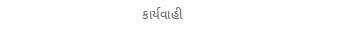કાર્યવાહી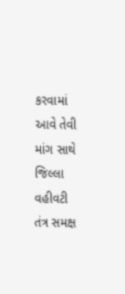કરવામાં આવે તેવી માંગ સાથે જિલ્લા વહીવટી તંત્ર સમક્ષ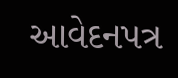આવેદનપત્ર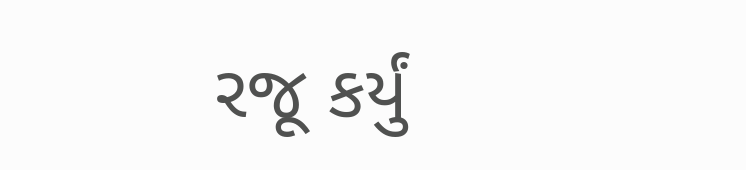રજૂ કર્યું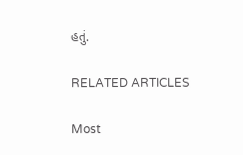હતું.

RELATED ARTICLES

Most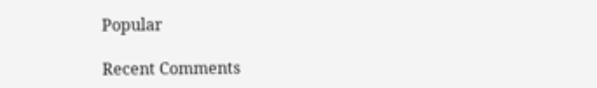Popular

Recent Comments